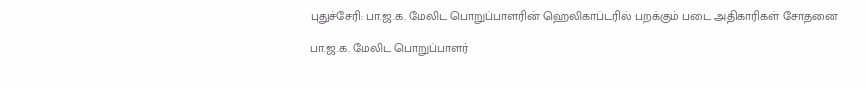புதுச்சேரி: பா.ஜ.க. மேலிட பொறுப்பாளரின் ஹெலிகாப்டரில் பறக்கும் படை அதிகாரிகள் சோதனை

பா.ஜ.க. மேலிட பொறுப்பாளர்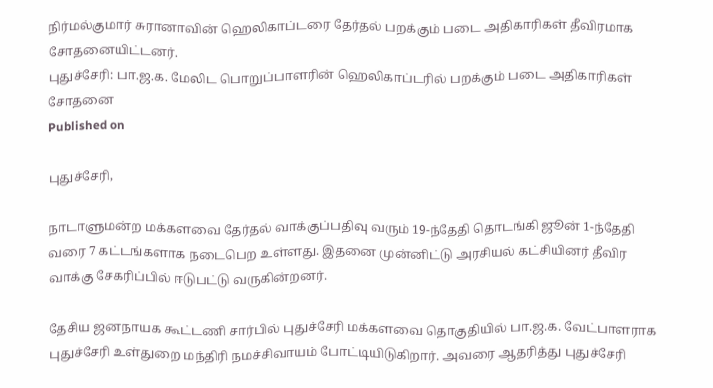நிர்மல்குமார் சுரானாவின் ஹெலிகாப்டரை தேர்தல் பறக்கும் படை அதிகாரிகள் தீவிரமாக சோதனையிட்டனர்.
புதுச்சேரி: பா.ஜ.க. மேலிட பொறுப்பாளரின் ஹெலிகாப்டரில் பறக்கும் படை அதிகாரிகள் சோதனை
Published on

புதுச்சேரி,

நாடாளுமன்ற மக்களவை தேர்தல் வாக்குப்பதிவு வரும் 19-ந்தேதி தொடங்கி ஜூன் 1-ந்தேதி வரை 7 கட்டங்களாக நடைபெற உள்ளது. இதனை முன்னிட்டு அரசியல் கட்சியினர் தீவிர வாக்கு சேகரிப்பில் ஈடுபட்டு வருகின்றனர்.

தேசிய ஜனநாயக கூட்டணி சார்பில் புதுச்சேரி மக்களவை தொகுதியில் பா.ஜ.க. வேட்பாளராக புதுச்சேரி உள்துறை மந்திரி நமச்சிவாயம் போட்டியிடுகிறார். அவரை ஆதரித்து புதுச்சேரி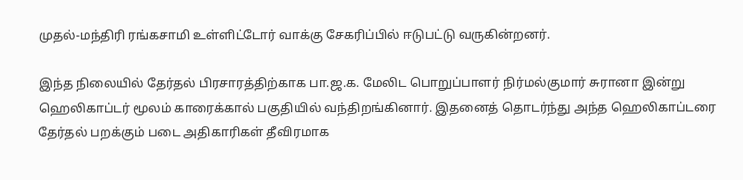முதல்-மந்திரி ரங்கசாமி உள்ளிட்டோர் வாக்கு சேகரிப்பில் ஈடுபட்டு வருகின்றனர்.

இந்த நிலையில் தேர்தல் பிரசாரத்திற்காக பா.ஜ.க. மேலிட பொறுப்பாளர் நிர்மல்குமார் சுரானா இன்று ஹெலிகாப்டர் மூலம் காரைக்கால் பகுதியில் வந்திறங்கினார். இதனைத் தொடர்ந்து அந்த ஹெலிகாப்டரை தேர்தல் பறக்கும் படை அதிகாரிகள் தீவிரமாக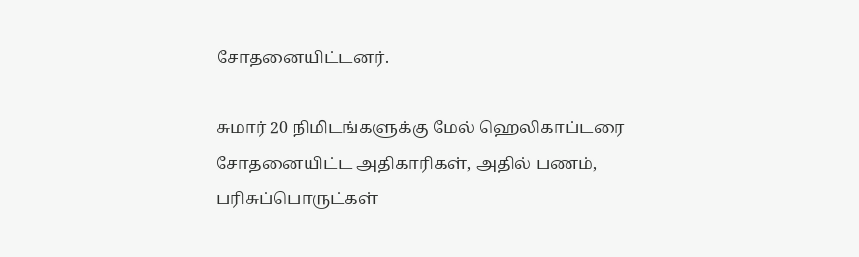சோதனையிட்டனர்.

சுமார் 20 நிமிடங்களுக்கு மேல் ஹெலிகாப்டரை சோதனையிட்ட அதிகாரிகள், அதில் பணம், பரிசுப்பொருட்கள்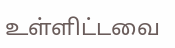உள்ளிட்டவை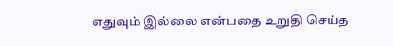எதுவும் இல்லை என்பதை உறுதி செய்த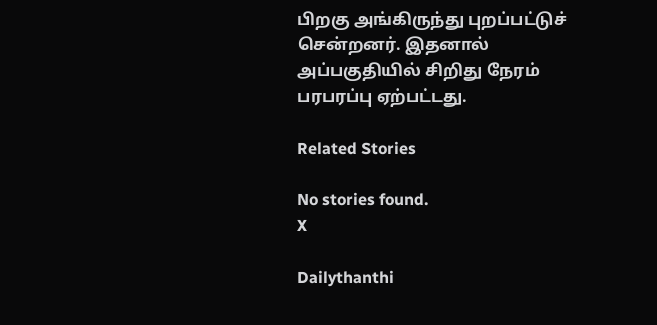பிறகு அங்கிருந்து புறப்பட்டுச் சென்றனர். இதனால் அப்பகுதியில் சிறிது நேரம் பரபரப்பு ஏற்பட்டது.

Related Stories

No stories found.
X

Dailythanthi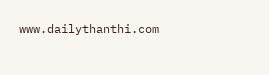www.dailythanthi.com